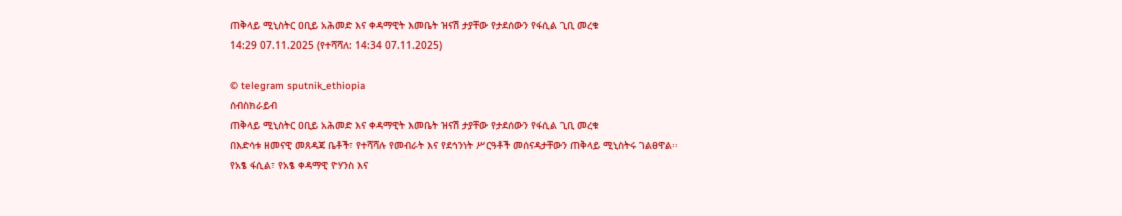ጠቅላይ ሚኒስትር ዐቢይ አሕመድ እና ቀዳማዊት እመቤት ዝናሽ ታያቸው የታደሰውን የፋሲል ጊቢ መረቁ
14:29 07.11.2025 (የተሻሻለ: 14:34 07.11.2025)

© telegram sputnik_ethiopia
ሰብስክራይብ
ጠቅላይ ሚኒስትር ዐቢይ አሕመድ እና ቀዳማዊት እመቤት ዝናሽ ታያቸው የታደሰውን የፋሲል ጊቢ መረቁ
በእድሳቱ ዘመናዊ መጸዳጃ ቤቶች፣ የተሻሻሉ የመብራት እና የደኅንነት ሥርዓቶች መሰናዳታቸውን ጠቅላይ ሚኒስትሩ ገልፀዋል፡፡
የአፄ ፋሲል፣ የአፄ ቀዳማዊ ዮሃንስ እና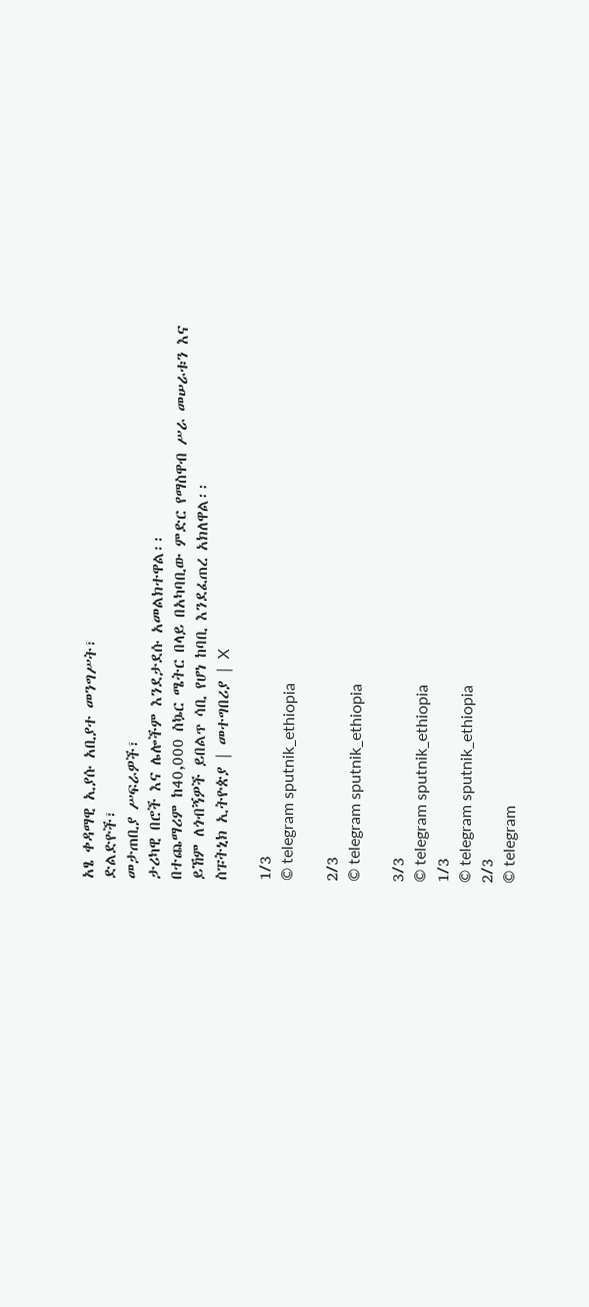አፄ ቀዳማዊ ኢያሱ አቢያተ መንግሥት፣
ድልድዮች፣
መታጠቢያ ሥፍራዎች፣
ታሪካዊ በሮች እና ሌሎችም እንደታደሱ አመልክተዋል፡፡
በተጨማሪም ከ40,000 ስኴር ሜትር በላይ በአካባቢው ምድር የማስዋብ ሥራ መሠራቱን እና ይኸም ለጎብኝዎች ይበልጥ ሳቢ የሆነ ከባቢ እንደፈጠረ አክለዋል፡፡
ስፑትኒክ ኢትዮጵያ | መተግበሪያ | X

1/3
© telegram sputnik_ethiopia

2/3
© telegram sputnik_ethiopia

3/3
© telegram sputnik_ethiopia
1/3
© telegram sputnik_ethiopia
2/3
© telegram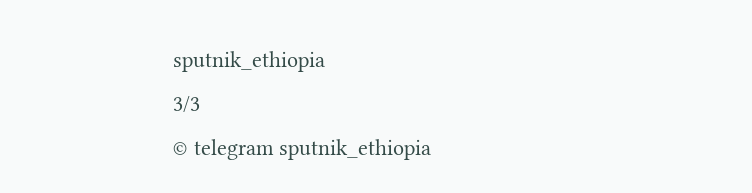sputnik_ethiopia
3/3
© telegram sputnik_ethiopia